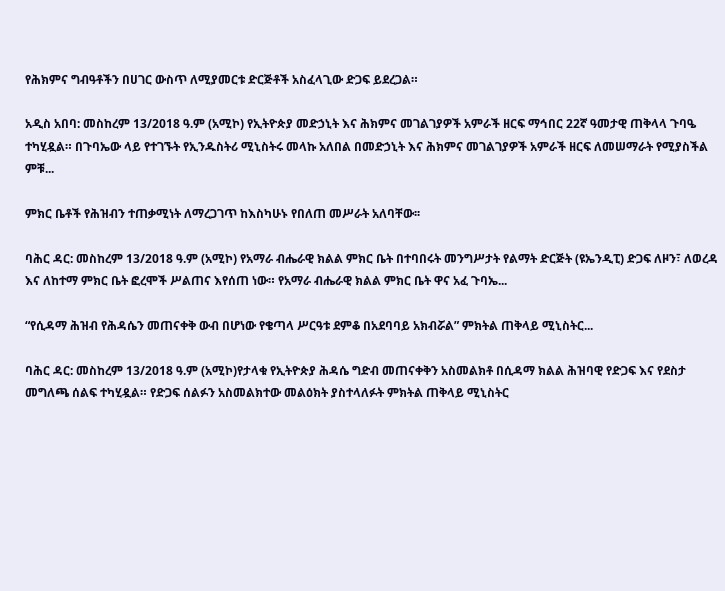የሕክምና ግብዓቶችን በሀገር ውስጥ ለሚያመርቱ ድርጅቶች አስፈላጊው ድጋፍ ይደረጋል።

አዲስ አበባ: መስከረም 13/2018 ዓ.ም (አሚኮ) የኢትዮጵያ መድኃኒት እና ሕክምና መገልገያዎች አምራች ዘርፍ ማኅበር 22ኛ ዓመታዊ ጠቅላላ ጉባዔ ተካሂዷል። በጉባኤው ላይ የተገኙት የኢንዱስትሪ ሚኒስትሩ መላኩ አለበል በመድኃኒት እና ሕክምና መገልገያዎች አምራች ዘርፍ ለመሠማራት የሚያስችል ምቹ...

ምክር ቤቶች የሕዝብን ተጠቃሚነት ለማረጋገጥ ከእስካሁኑ የበለጠ መሥራት አለባቸው፡፡

ባሕር ዳር: መስከረም 13/2018 ዓ.ም (አሚኮ) የአማራ ብሔራዊ ክልል ምክር ቤት በተባበሩት መንግሥታት የልማት ድርጅት (ዩኤንዲፒ) ድጋፍ ለዞን፣ ለወረዳ እና ለከተማ ምክር ቤት ፎረሞች ሥልጠና እየሰጠ ነው። የአማራ ብሔራዊ ክልል ምክር ቤት ዋና አፈ ጉባኤ...

“የሲዳማ ሕዝብ የሕዳሴን መጠናቀቅ ውብ በሆነው የቄጣላ ሥርዓቱ ደምቆ በአደባባይ አክብሯል” ምክትል ጠቅላይ ሚኒስትር...

ባሕር ዳር: መስከረም 13/2018 ዓ.ም (አሚኮ)የታላቁ የኢትዮጵያ ሕዳሴ ግድብ መጠናቀቅን አስመልክቶ በሲዳማ ክልል ሕዝባዊ የድጋፍ እና የደስታ መግለጫ ሰልፍ ተካሂዷል። የድጋፍ ሰልፉን አስመልክተው መልዕክት ያስተላለፉት ምክትል ጠቅላይ ሚኒስትር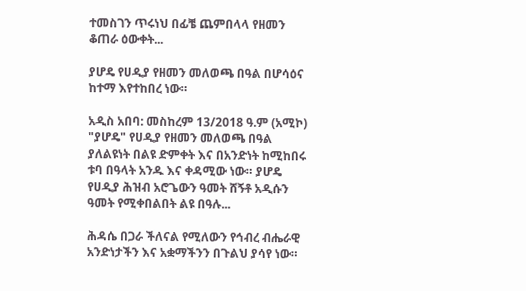ተመስገን ጥሩነህ በፊቼ ጨምበላላ የዘመን ቆጠራ ዕውቀት...

ያሆዴ የሀዲያ የዘመን መለወጫ በዓል በሆሳዕና ከተማ እየተከበረ ነው።

አዲስ አበባ: መስከረም 13/2018 ዓ.ም (አሚኮ) "ያሆዴ" የሀዲያ የዘመን መለወጫ በዓል ያለልዩነት በልዩ ድምቀት እና በአንድነት ከሚከበሩ ቱባ በዓላት አንዱ እና ቀዳሚው ነው። ያሆዴ የሀዲያ ሕዝብ አሮጌውን ዓመት ሸኝቶ አዲሱን ዓመት የሚቀበልበት ልዩ በዓሉ...

ሕዳሴ በጋራ ችለናል የሚለውን የኅብረ ብሔራዊ አንድነታችን እና አቋማችንን በጉልህ ያሳየ ነው።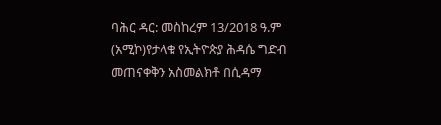ባሕር ዳር: መስከረም 13/2018 ዓ.ም (አሚኮ)የታላቁ የኢትዮጵያ ሕዳሴ ግድብ መጠናቀቅን አስመልክቶ በሲዳማ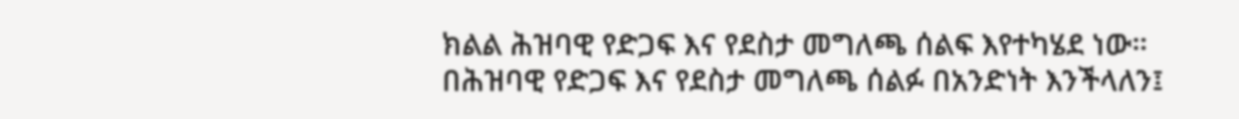ክልል ሕዝባዊ የድጋፍ እና የደስታ መግለጫ ሰልፍ እየተካሄደ ነው። በሕዝባዊ የድጋፍ እና የደስታ መግለጫ ሰልፉ በአንድነት እንችላለን፤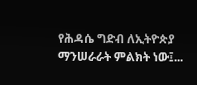የሕዳሴ ግድብ ለኢትዮጵያ ማንሠራራት ምልክት ነው፤...